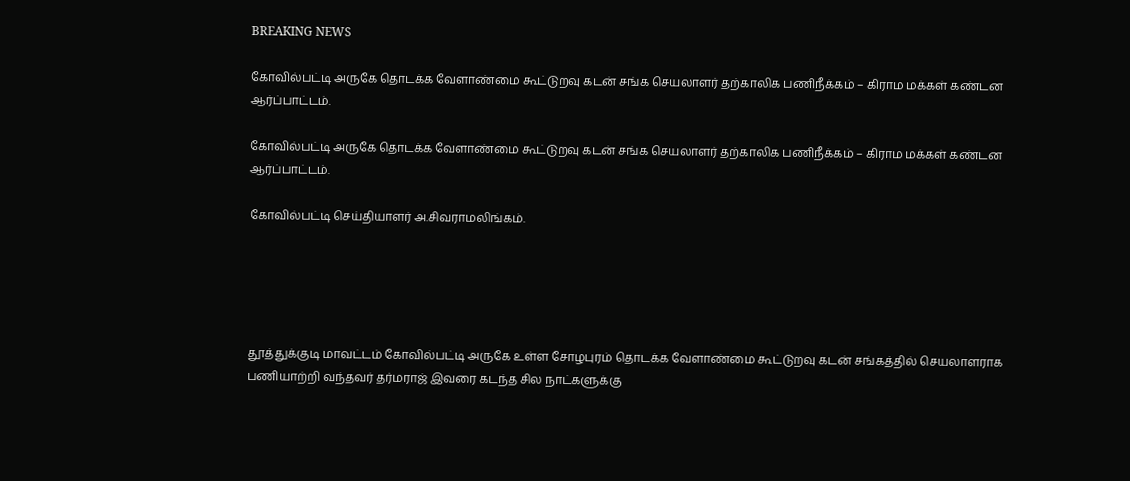BREAKING NEWS

கோவில்பட்டி அருகே தொடக்க வேளாண்மை கூட்டுறவு கடன் சங்க செயலாளர் தற்காலிக பணிநீக்கம் – கிராம மக்கள் கண்டன ஆர்ப்பாட்டம்.

கோவில்பட்டி அருகே தொடக்க வேளாண்மை கூட்டுறவு கடன் சங்க செயலாளர் தற்காலிக பணிநீக்கம் – கிராம மக்கள் கண்டன ஆர்ப்பாட்டம்.

கோவில்பட்டி செய்தியாளர் அ.சிவராமலிங்கம்.





தூத்துக்குடி மாவட்டம் கோவில்பட்டி அருகே உள்ள சோழபுரம் தொடக்க வேளாண்மை கூட்டுறவு கடன் சங்கத்தில் செயலாளராக பணியாற்றி வந்தவர் தர்மராஜ் இவரை கடந்த சில நாட்களுக்கு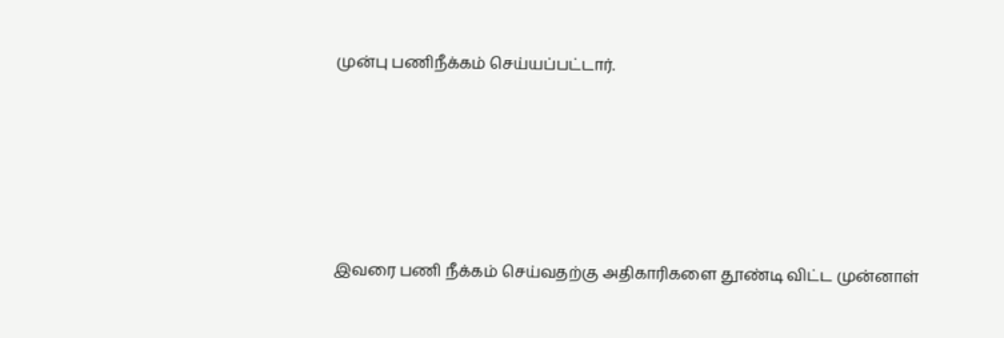முன்பு பணிநீக்கம் செய்யப்பட்டார்.





இவரை பணி நீக்கம் செய்வதற்கு அதிகாரிகளை தூண்டி விட்ட முன்னாள்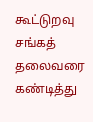கூட்டுறவு சங்கத் தலைவரை கண்டித்து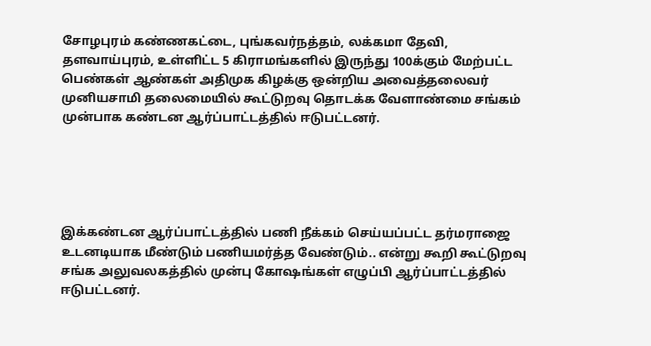சோழபுரம் கண்ணகட்டை, புங்கவர்நத்தம், லக்கமா தேவி, தளவாய்புரம், உள்ளிட்ட 5 கிராமங்களில் இருந்து 100க்கும் மேற்பட்ட பெண்கள் ஆண்கள் அதிமுக கிழக்கு ஒன்றிய அவைத்தலைவர் முனியசாமி தலைமையில் கூட்டுறவு தொடக்க வேளாண்மை சங்கம் முன்பாக கண்டன ஆர்ப்பாட்டத்தில் ஈடுபட்டனர்.





இக்கண்டன ஆர்ப்பாட்டத்தில் பணி நீக்கம் செய்யப்பட்ட தர்மராஜை உடனடியாக மீண்டும் பணியமர்த்த வேண்டும்.. என்று கூறி கூட்டுறவு சங்க அலுவலகத்தில் முன்பு கோஷங்கள் எழுப்பி ஆர்ப்பாட்டத்தில் ஈடுபட்டனர்.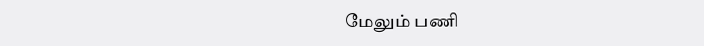மேலும் பணி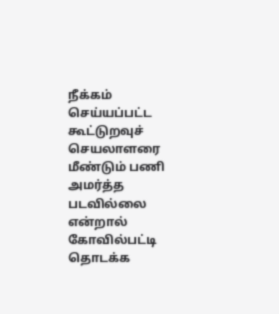நீக்கம் செய்யப்பட்ட கூட்டுறவுச் செயலாளரை மீண்டும் பணி அமர்த்த படவில்லை என்றால் கோவில்பட்டி தொடக்க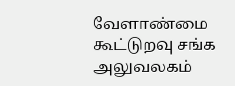வேளாண்மை கூட்டுறவு சங்க அலுவலகம்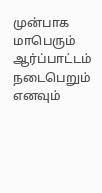முன்பாக மாபெரும் ஆர்ப்பாட்டம் நடைபெறும் எனவும்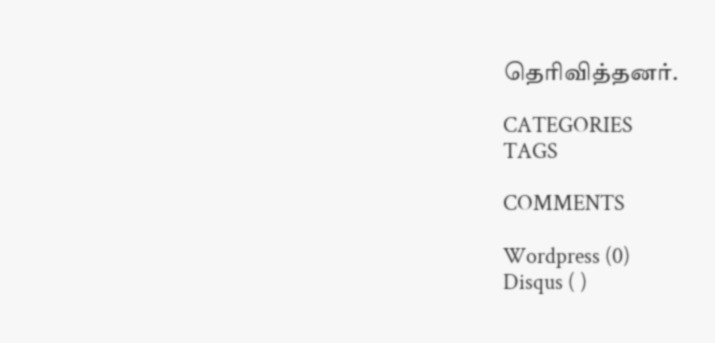தெரிவித்தனர்.

CATEGORIES
TAGS

COMMENTS

Wordpress (0)
Disqus ( )